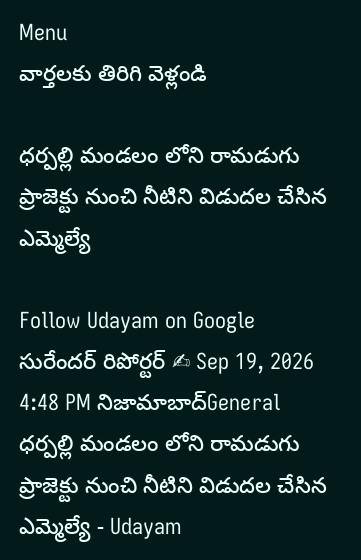Menu
వార్తలకు తిరిగి వెళ్లండి

ధర్పల్లి మండలం లోని రామడుగు ప్రాజెక్టు నుంచి నీటిని విడుదల చేసిన ఎమ్మెల్యే

Follow Udayam on Google
సురేందర్ రిపోర్టర్ ✍ Sep 19, 2026 4:48 PM నిజామాబాద్General
ధర్పల్లి మండలం లోని రామడుగు ప్రాజెక్టు నుంచి నీటిని విడుదల చేసిన ఎమ్మెల్యే - Udayam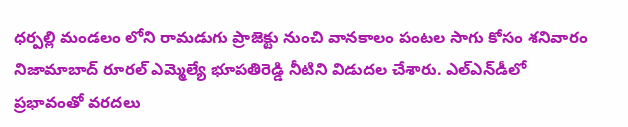ధర్పల్లి మండలం లోని రామడుగు ప్రాజెక్టు నుంచి వానకాలం పంటల సాగు కోసం శనివారం నిజామాబాద్ రూరల్ ఎమ్మెల్యే భూపతిరెడ్డి నీటిని విడుదల చేశారు. ఎల్ఎన్‌డీలో ప్రభావంతో వరదలు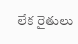లేక రైతులు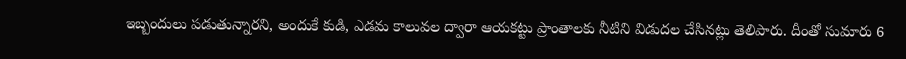ఇబ్బందులు పడుతున్నారని, అందుకే కుడి, ఎడమ కాలువల ద్వారా ఆయకట్టు ప్రాంతాలకు నీటిని విడుదల చేసినట్లు తెలిపారు. దీంతో సుమారు 6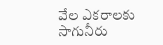వేల ఎకరాలకు సాగునీరు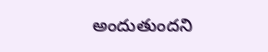అందుతుందని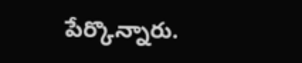పేర్కొన్నారు.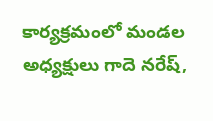కార్యక్రమంలో మండల అధ్యక్షులు గాదె నరేష్,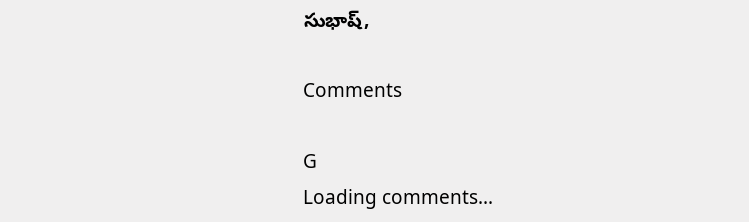సుభాష్,

Comments

G
Loading comments...